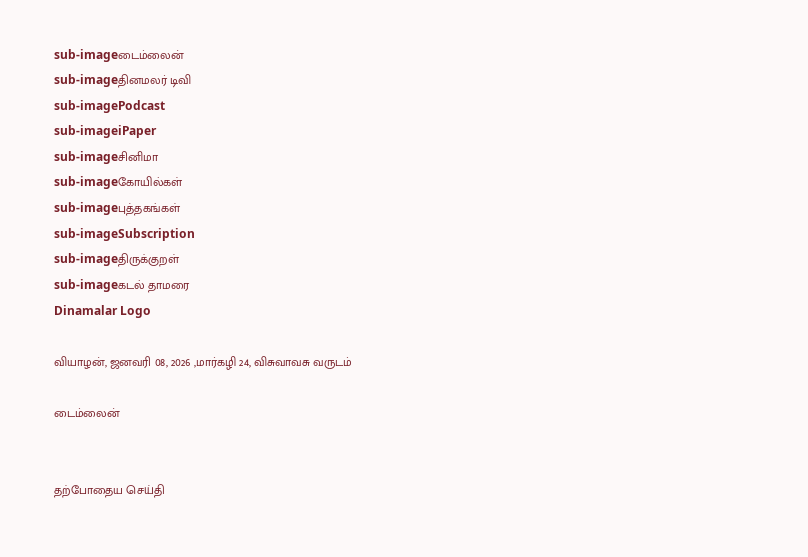sub-imageடைம்லைன்
sub-imageதினமலர் டிவி
sub-imagePodcast
sub-imageiPaper
sub-imageசினிமா
sub-imageகோயில்கள்
sub-imageபுத்தகங்கள்
sub-imageSubscription
sub-imageதிருக்குறள்
sub-imageகடல் தாமரை
Dinamalar Logo

வியாழன், ஜனவரி 08, 2026 ,மார்கழி 24, விசுவாவசு வருடம்

டைம்லைன்


தற்போதைய செய்தி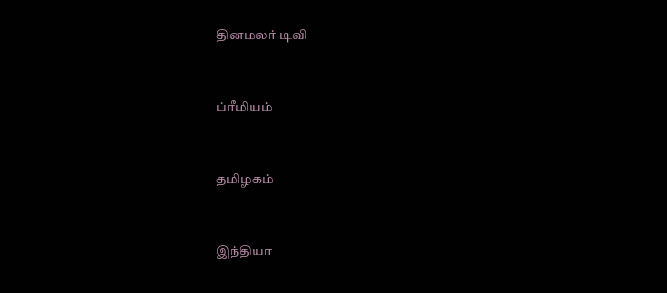தினமலர் டிவி


ப்ரீமியம்


தமிழகம்


இந்தியா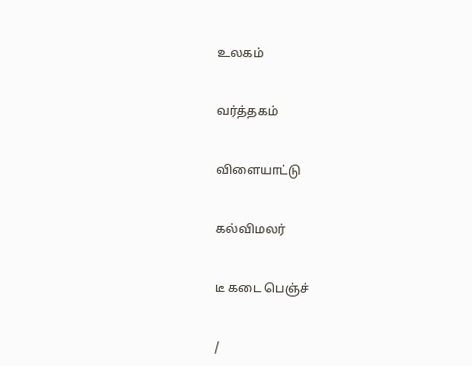உலகம்


வர்த்தகம்


விளையாட்டு


கல்விமலர்


டீ கடை பெஞ்ச்


/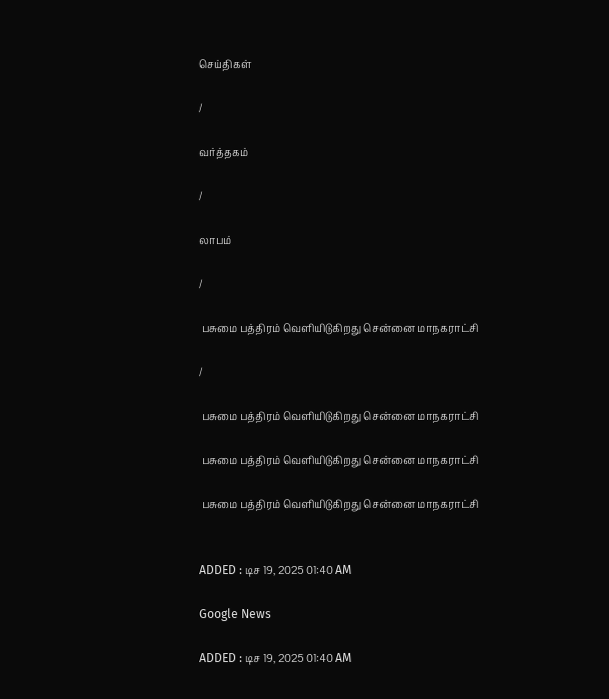செய்திகள்

/

வர்த்தகம்

/

லாபம்

/

 பசுமை பத்திரம் வெளியிடுகிறது சென்னை மாநகராட்சி

/

 பசுமை பத்திரம் வெளியிடுகிறது சென்னை மாநகராட்சி

 பசுமை பத்திரம் வெளியிடுகிறது சென்னை மாநகராட்சி

 பசுமை பத்திரம் வெளியிடுகிறது சென்னை மாநகராட்சி


ADDED : டிச 19, 2025 01:40 AM

Google News

ADDED : டிச 19, 2025 01:40 AM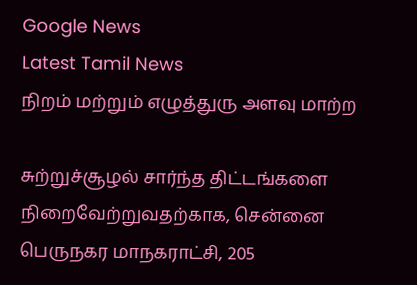Google News
Latest Tamil News
நிறம் மற்றும் எழுத்துரு அளவு மாற்ற

சுற்றுச்சூழல் சார்ந்த திட்டங்களை நிறைவேற்றுவதற்காக, சென்னை பெருநகர மாநகராட்சி, 205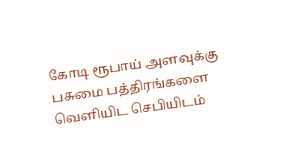கோடி ரூபாய் அளவுக்கு பசுமை பத்திரங்களை வெளியிட செபியிடம்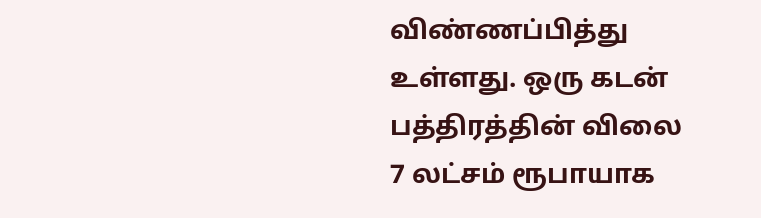விண்ணப்பித்து உள்ளது. ஒரு கடன் பத்திரத்தின் விலை 7 லட்சம் ரூபாயாக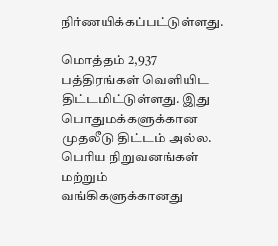நிர்ணயிக்கப்பட்டுள்ளது.

மொத்தம் 2,937 பத்திரங்கள் வெளியிட திட்டமிட்டுள்ளது. இது பொதுமக்களுக்கான முதலீடு திட்டம் அல்ல. பெரிய நிறுவனங்கள் மற்றும் வங்கிகளுக்கானது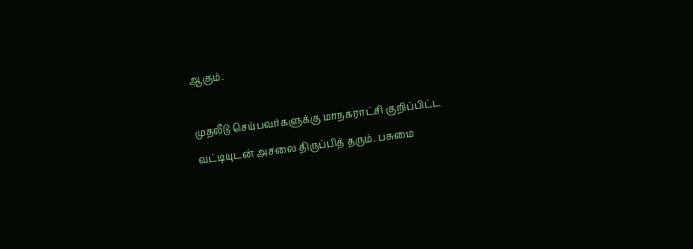ஆகும்.

முதலீடு செய்பவர்களுக்கு மாநகராட்சி குறிப்பிட்ட வட்டியுடன் அசலை திருப்பித் தரும். பசுமை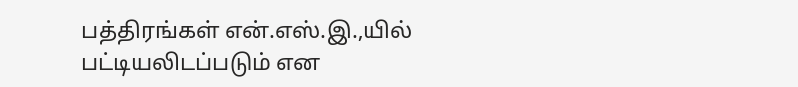பத்திரங்கள் என்.எஸ்.இ.,யில் பட்டியலிடப்படும் என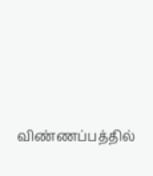விண்ணப்பத்தில்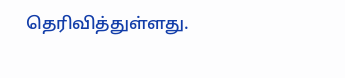தெரிவித்துள்ளது.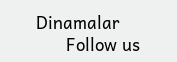Dinamalar
      Follow us